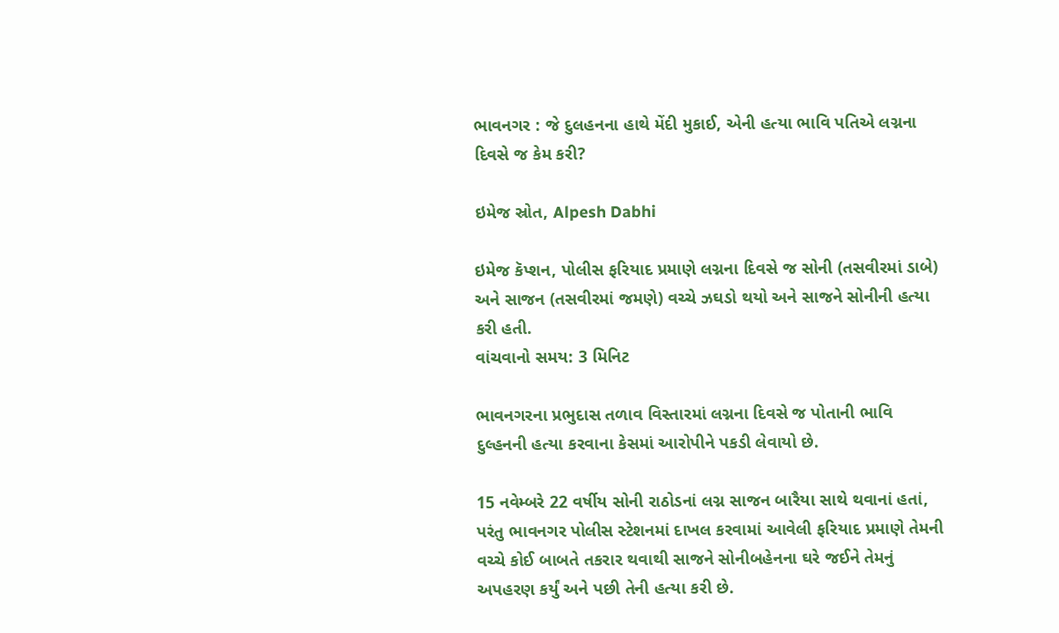ભાવનગર : જે દુલહનના હાથે મેંદી મુકાઈ, એની હત્યા ભાવિ પતિએ લગ્નના દિવસે જ કેમ કરી?

ઇમેજ સ્રોત, Alpesh Dabhi

ઇમેજ કૅપ્શન, પોલીસ ફરિયાદ પ્રમાણે લગ્નના દિવસે જ સોની (તસવીરમાં ડાબે) અને સાજન (તસવીરમાં જમણે) વચ્ચે ઝઘડો થયો અને સાજને સોનીની હત્યા કરી હતી.
વાંચવાનો સમય: 3 મિનિટ

ભાવનગરના પ્રભુદાસ તળાવ વિસ્તારમાં લગ્નના દિવસે જ પોતાની ભાવિ દુલ્હનની હત્યા કરવાના કેસમાં આરોપીને પકડી લેવાયો છે.

15 નવેમ્બરે 22 વર્ષીય સોની રાઠોડનાં લગ્ન સાજન બારૈયા સાથે થવાનાં હતાં, પરંતુ ભાવનગર પોલીસ સ્ટેશનમાં દાખલ કરવામાં આવેલી ફરિયાદ પ્રમાણે તેમની વચ્ચે કોઈ બાબતે તકરાર થવાથી સાજને સોનીબહેનના ઘરે જઈને તેમનું અપહરણ કર્યું અને પછી તેની હત્યા કરી છે.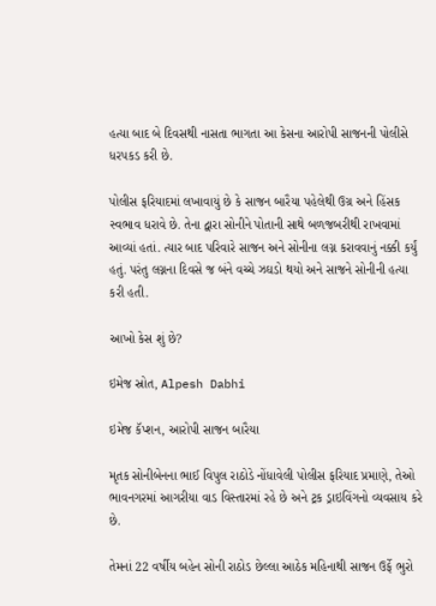હત્યા બાદ બે દિવસથી નાસતા ભાગતા આ કેસના આરોપી સાજનની પોલીસે ધરપકડ કરી છે.

પોલીસ ફરિયાદમાં લખાવાયું છે કે સાજન બારૈયા પહેલેથી ઉગ્ર અને હિંસક સ્વભાવ ધરાવે છે. તેના દ્વારા સોનીને પોતાની સાથે બળજબરીથી રાખવામાં આવ્યાં હતાં. ત્યાર બાદ પરિવારે સાજન અને સોનીના લગ્ન કરાવવાનું નક્કી કર્યું હતું. પરંતુ લગ્નના દિવસે જ બંને વચ્ચે ઝઘડો થયો અને સાજને સોનીની હત્યા કરી હતી.

આખો કેસ શું છે?

ઇમેજ સ્રોત, Alpesh Dabhi

ઇમેજ કૅપ્શન, આરોપી સાજન બારૈયા

મૃતક સોનીબેનના ભાઈ વિપુલ રાઠોડે નોંધાવેલી પોલીસ ફરિયાદ પ્રમાણે, તેઓ ભાવનગરમાં આગરીયા વાડ વિસ્તારમાં રહે છે અને ટ્રક ડ્રાઇવિંગનો વ્યવસાય કરે છે.

તેમનાં 22 વર્ષીય બહેન સોની રાઠોડ છેલ્લા આઠેક મહિનાથી સાજન ઉર્ફે ભુરો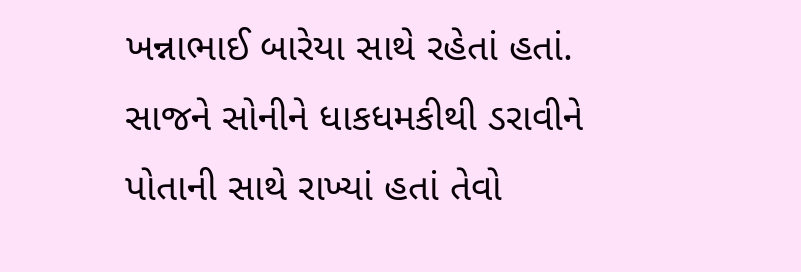ખન્નાભાઈ બારેયા સાથે રહેતાં હતાં. સાજને સોનીને ધાકધમકીથી ડરાવીને પોતાની સાથે રાખ્યાં હતાં તેવો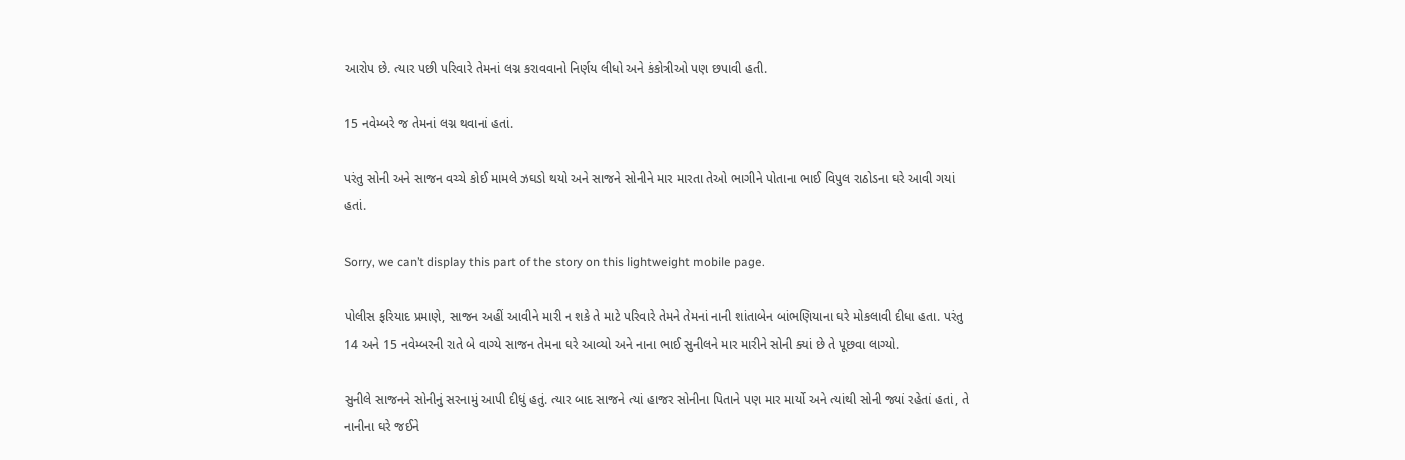આરોપ છે. ત્યાર પછી પરિવારે તેમનાં લગ્ન કરાવવાનો નિર્ણય લીધો અને કંકોત્રીઓ પણ છપાવી હતી.

15 નવેમ્બરે જ તેમનાં લગ્ન થવાનાં હતાં.

પરંતુ સોની અને સાજન વચ્ચે કોઈ મામલે ઝઘડો થયો અને સાજને સોનીને માર મારતા તેઓ ભાગીને પોતાના ભાઈ વિપુલ રાઠોડના ઘરે આવી ગયાં હતાં.

Sorry, we can’t display this part of the story on this lightweight mobile page.

પોલીસ ફરિયાદ પ્રમાણે, સાજન અહીં આવીને મારી ન શકે તે માટે પરિવારે તેમને તેમનાં નાની શાંતાબેન બાંભણિયાના ઘરે મોકલાવી દીધા હતા. પરંતુ 14 અને 15 નવેમ્બરની રાતે બે વાગ્યે સાજન તેમના ઘરે આવ્યો અને નાના ભાઈ સુનીલને માર મારીને સોની ક્યાં છે તે પૂછવા લાગ્યો.

સુનીલે સાજનને સોનીનું સરનામું આપી દીધું હતું. ત્યાર બાદ સાજને ત્યાં હાજર સોનીના પિતાને પણ માર માર્યો અને ત્યાંથી સોની જ્યાં રહેતાં હતાં, તે નાનીના ઘરે જઈને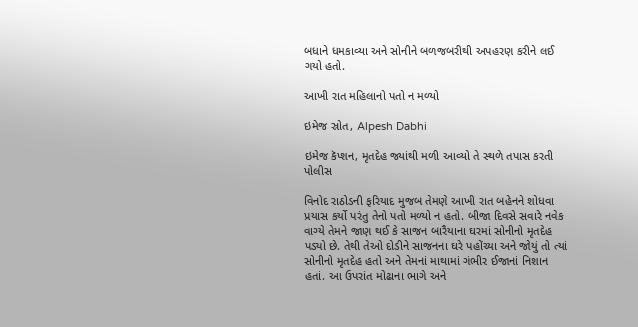બધાને ધમકાવ્યા અને સોનીને બળજબરીથી અપહરણ કરીને લઈ ગયો હતો.

આખી રાત મહિલાનો પતો ન મળ્યો

ઇમેજ સ્રોત, Alpesh Dabhi

ઇમેજ કૅપ્શન, મૃતદેહ જ્યાંથી મળી આવ્યો તે સ્થળે તપાસ કરતી પોલીસ

વિનોદ રાઠોડની ફરિયાદ મુજબ તેમણે આખી રાત બહેનને શોધવા પ્રયાસ કર્યો પરંતુ તેનો પતો મળ્યો ન હતો. બીજા દિવસે સવારે નવેક વાગ્યે તેમને જાણ થઈ કે સાજન બારૈયાના ઘરમાં સોનીનો મૃતદેહ પડ્યો છે. તેથી તેઓ દોડીને સાજનના ઘરે પહોંચ્યા અને જોયું તો ત્યાં સોનીનો મૃતદેહ હતો અને તેમનાં માથામાં ગંભીર ઈજાનાં નિશાન હતાં. આ ઉપરાંત મોઢાના ભાગે અને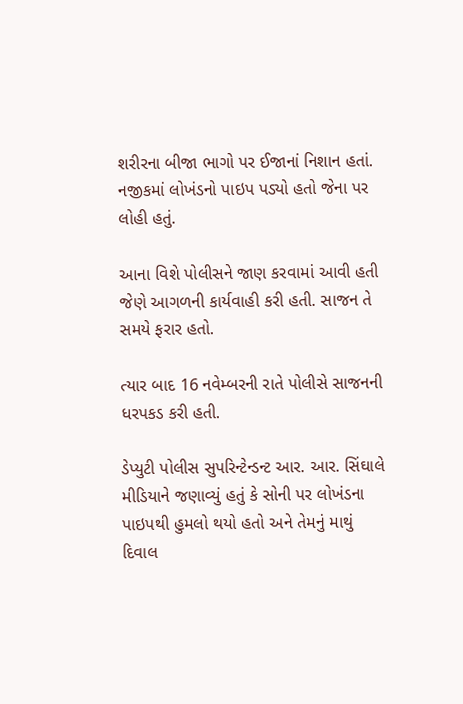શરીરના બીજા ભાગો પર ઈજાનાં નિશાન હતાં. નજીકમાં લોખંડનો પાઇપ પડ્યો હતો જેના પર લોહી હતું.

આના વિશે પોલીસને જાણ કરવામાં આવી હતી જેણે આગળની કાર્યવાહી કરી હતી. સાજન તે સમયે ફરાર હતો.

ત્યાર બાદ 16 નવેમ્બરની રાતે પોલીસે સાજનની ધરપકડ કરી હતી.

ડેપ્યુટી પોલીસ સુપરિન્ટેન્ડન્ટ આર. આર. સિંઘાલે મીડિયાને જણાવ્યું હતું કે સોની પર લોખંડના પાઇપથી હુમલો થયો હતો અને તેમનું માથું દિવાલ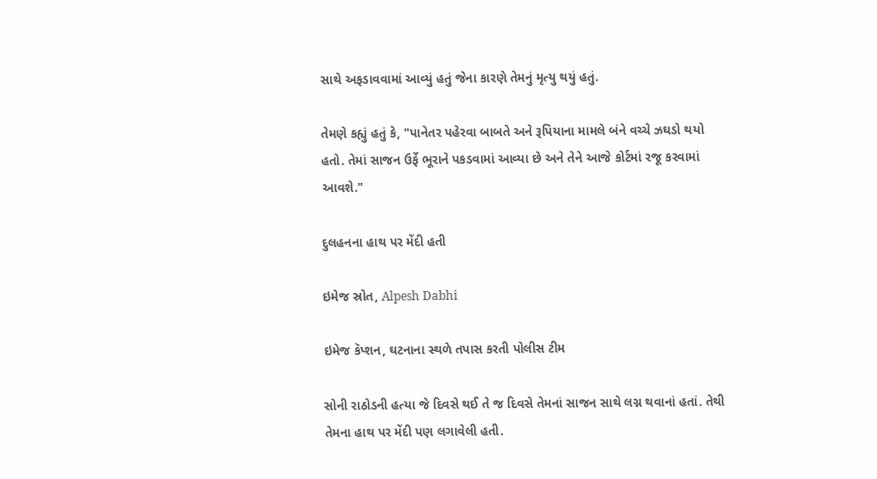સાથે અફડાવવામાં આવ્યું હતું જેના કારણે તેમનું મૃત્યુ થયું હતું.

તેમણે કહ્યું હતું કે, "પાનેતર પહેરવા બાબતે અને રૂપિયાના મામલે બંને વચ્ચે ઝઘડો થયો હતો. તેમાં સાજન ઉર્ફે ભૂરાને પકડવામાં આવ્યા છે અને તેને આજે કોર્ટમાં રજૂ કરવામાં આવશે."

દુલહનના હાથ પર મેંદી હતી

ઇમેજ સ્રોત, Alpesh Dabhi

ઇમેજ કૅપ્શન, ઘટનાના સ્થળે તપાસ કરતી પોલીસ ટીમ

સોની રાઠોડની હત્યા જે દિવસે થઈ તે જ દિવસે તેમનાં સાજન સાથે લગ્ન થવાનાં હતાં. તેથી તેમના હાથ પર મેંદી પણ લગાવેલી હતી.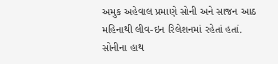અમુક અહેવાલ પ્રમાણે સોની અને સાજન આઠ મહિનાથી લીવ-ઇન રિલેશનમાં રહેતાં હતાં. સોનીના હાથ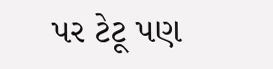પર ટેટૂ પણ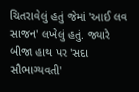ચિતરાવેલું હતું જેમાં 'આઈ લવ સાજન' લખેલું હતું. જ્યારે બીજા હાથ પર 'સદા સૌભાગ્યવતી'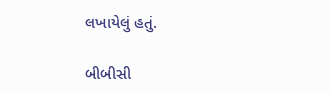લખાયેલું હતું.

બીબીસી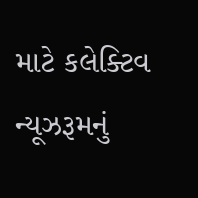માટે કલેક્ટિવ ન્યૂઝરૂમનું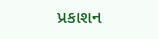પ્રકાશન